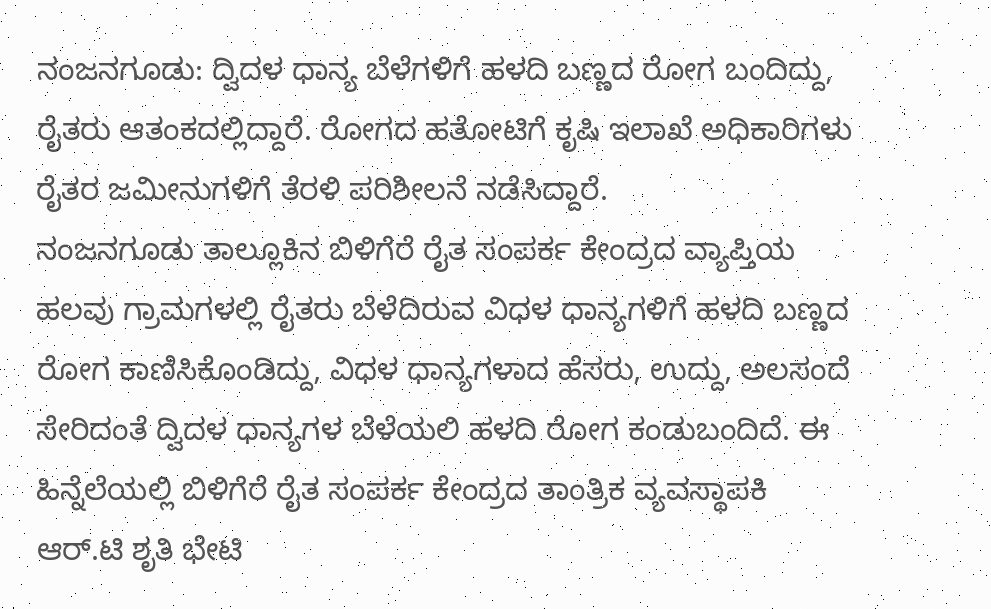ನಂಜನಗೂಡು: ದ್ವಿದಳ ಧಾನ್ಯ ಬೆಳೆಗಳಿಗೆ ಹಳದಿ ಬಣ್ಣದ ರೋಗ ಬಂದಿದ್ದು, ರೈತರು ಆತಂಕದಲ್ಲಿದ್ದಾರೆ. ರೋಗದ ಹತೋಟಿಗೆ ಕೃಷಿ ಇಲಾಖೆ ಅಧಿಕಾರಿಗಳು ರೈತರ ಜಮೀನುಗಳಿಗೆ ತೆರಳಿ ಪರಿಶೀಲನೆ ನಡೆಸಿದ್ದಾರೆ.
ನಂಜನಗೂಡು ತಾಲ್ಲೂಕಿನ ಬಿಳಿಗೆರೆ ರೈತ ಸಂಪರ್ಕ ಕೇಂದ್ರದ ವ್ಯಾಪ್ತಿಯ ಹಲವು ಗ್ರಾಮಗಳಲ್ಲಿ ರೈತರು ಬೆಳೆದಿರುವ ವಿಧಳ ಧಾನ್ಯಗಳಿಗೆ ಹಳದಿ ಬಣ್ಣದ ರೋಗ ಕಾಣಿಸಿಕೊಂಡಿದ್ದು, ವಿಧಳ ಧಾನ್ಯಗಳಾದ ಹೆಸರು, ಉದ್ದು, ಅಲಸಂದೆ ಸೇರಿದಂತೆ ದ್ವಿದಳ ಧಾನ್ಯಗಳ ಬೆಳೆಯಲಿ ಹಳದಿ ರೋಗ ಕಂಡುಬಂದಿದೆ. ಈ ಹಿನ್ನೆಲೆಯಲ್ಲಿ ಬಿಳಿಗೆರೆ ರೈತ ಸಂಪರ್ಕ ಕೇಂದ್ರದ ತಾಂತ್ರಿಕ ವ್ಯವಸ್ಥಾಪಕಿ ಆರ್.ಟಿ ಶೃತಿ ಭೇಟಿ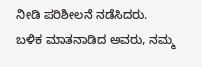ನೀಡಿ ಪರಿಶೀಲನೆ ನಡೆಸಿದರು.
ಬಳಿಕ ಮಾತನಾಡಿದ ಅವರು, ನಮ್ಮ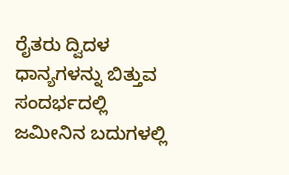ರೈತರು ದ್ವಿದಳ ಧಾನ್ಯಗಳನ್ನು ಬಿತ್ತುವ ಸಂದರ್ಭದಲ್ಲಿ ಜಮೀನಿನ ಬದುಗಳಲ್ಲಿ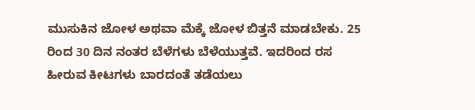ಮುಸುಕಿನ ಜೋಳ ಅಥವಾ ಮೆಕ್ಕೆ ಜೋಳ ಬಿತ್ತನೆ ಮಾಡಬೇಕು. 25 ರಿಂದ 30 ದಿನ ನಂತರ ಬೆಳೆಗಳು ಬೆಳೆಯುತ್ತವೆ. ಇದರಿಂದ ರಸ ಹೀರುವ ಕೀಟಗಳು ಬಾರದಂತೆ ತಡೆಯಲು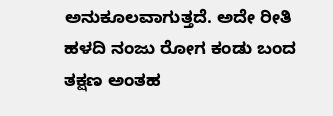ಅನುಕೂಲವಾಗುತ್ತದೆ. ಅದೇ ರೀತಿ ಹಳದಿ ನಂಜು ರೋಗ ಕಂಡು ಬಂದ ತಕ್ಷಣ ಅಂತಹ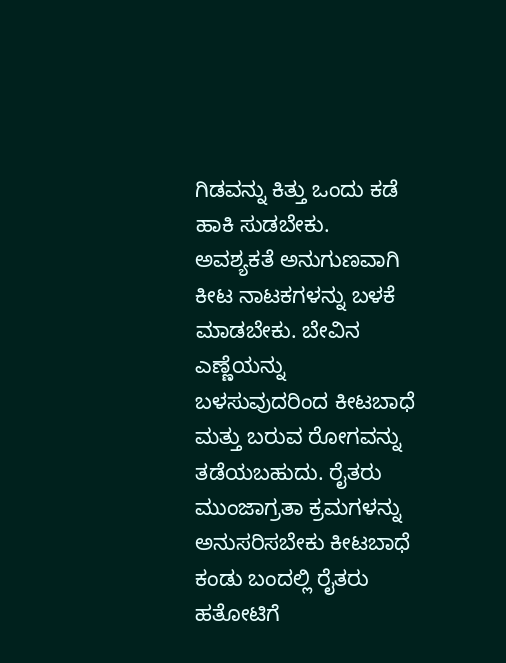ಗಿಡವನ್ನು ಕಿತ್ತು ಒಂದು ಕಡೆ ಹಾಕಿ ಸುಡಬೇಕು.
ಅವಶ್ಯಕತೆ ಅನುಗುಣವಾಗಿ ಕೀಟ ನಾಟಕಗಳನ್ನು ಬಳಕೆ ಮಾಡಬೇಕು. ಬೇವಿನ ಎಣ್ಣೆಯನ್ನು ಬಳಸುವುದರಿಂದ ಕೀಟಬಾಧೆ ಮತ್ತು ಬರುವ ರೋಗವನ್ನು ತಡೆಯಬಹುದು. ರೈತರು ಮುಂಜಾಗ್ರತಾ ಕ್ರಮಗಳನ್ನು ಅನುಸರಿಸಬೇಕು ಕೀಟಬಾಧೆ ಕಂಡು ಬಂದಲ್ಲಿ ರೈತರು ಹತೋಟಿಗೆ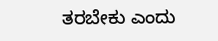ತರಬೇಕು ಎಂದು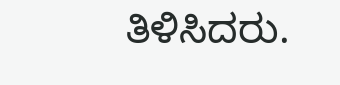ತಿಳಿಸಿದರು.